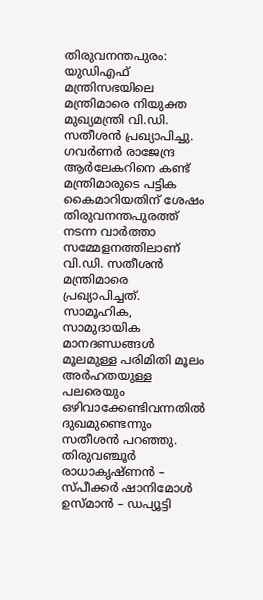തിരുവനന്തപുരം: യുഡിഎഫ് മന്ത്രിസഭയിലെ മന്ത്രിമാരെ നിയുക്ത മുഖ്യമന്ത്രി വി.ഡി. സതീശൻ പ്രഖ്യാപിച്ചു. ഗവർണർ രാജേന്ദ്ര ആർലേകറിനെ കണ്ട് മന്ത്രിമാരുടെ പട്ടിക കൈമാറിയതിന് ശേഷം തിരുവനന്തപുരത്ത് നടന്ന വാർത്താ സമ്മേളനത്തിലാണ് വി.ഡി. സതീശൻ മന്ത്രിമാരെ പ്രഖ്യാപിച്ചത്. സാമൂഹിക, സാമുദായിക മാനദണ്ഡങ്ങൾ മൂലമുള്ള പരിമിതി മൂലം അർഹതയുള്ള പലരെയും ഒഴിവാക്കേണ്ടിവന്നതിൽ ദുഖമുണ്ടെന്നും സതീശൻ പറഞ്ഞു. തിരുവഞ്ചൂർ രാധാകൃഷ്ണൻ – സ്പീക്കർ ഷാനിമോൾ ഉസ്മാൻ – ഡപ്യൂട്ടി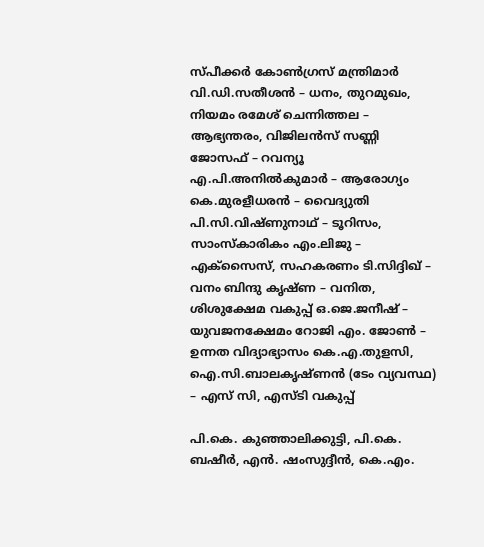സ്പീക്കർ കോൺഗ്രസ് മന്ത്രിമാർ വി.ഡി.സതീശൻ – ധനം, തുറമുഖം, നിയമം രമേശ് ചെന്നിത്തല – ആഭ്യന്തരം, വിജിലൻസ് സണ്ണി ജോസഫ് – റവന്യൂ എ.പി.അനിൽകുമാർ – ആരോഗ്യം കെ.മുരളീധരൻ – വൈദ്യുതി പി.സി.വിഷ്ണുനാഥ് – ടൂറിസം, സാംസ്കാരികം എം.ലിജു – എക്സൈസ്, സഹകരണം ടി.സിദ്ദിഖ് – വനം ബിന്ദു കൃഷ്ണ – വനിത, ശിശുക്ഷേമ വകുപ്പ് ഒ.ജെ.ജനീഷ് – യുവജനക്ഷേമം റോജി എം. ജോൺ – ഉന്നത വിദ്യാഭ്യാസം കെ.എ.തുളസി, ഐ.സി.ബാലകൃഷ്ണൻ (ടേം വ്യവസ്ഥ) – എസ് സി, എസ്ടി വകുപ്പ്

പി.കെ. കുഞ്ഞാലിക്കുട്ടി, പി.കെ. ബഷീർ, എൻ. ഷംസുദ്ദീൻ, കെ.എം.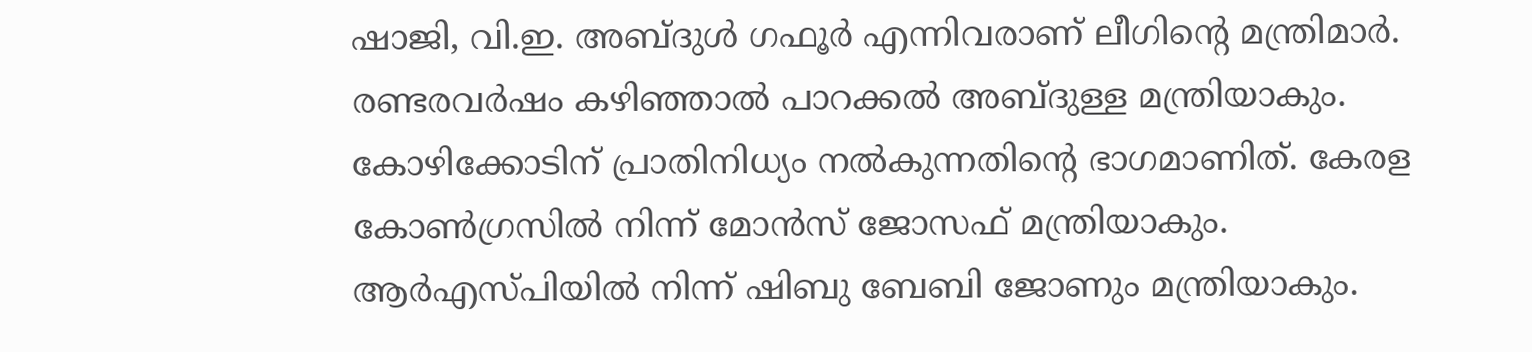ഷാജി, വി.ഇ. അബ്ദുൾ ഗഫൂർ എന്നിവരാണ് ലീഗിന്റെ മന്ത്രിമാർ. രണ്ടരവർഷം കഴിഞ്ഞാൽ പാറക്കൽ അബ്ദുള്ള മന്ത്രിയാകും. കോഴിക്കോടിന് പ്രാതിനിധ്യം നൽകുന്നതിന്റെ ഭാഗമാണിത്. കേരള കോൺഗ്രസിൽ നിന്ന് മോൻസ് ജോസഫ് മന്ത്രിയാകും. ആർഎസ്പിയിൽ നിന്ന് ഷിബു ബേബി ജോണും മന്ത്രിയാകും.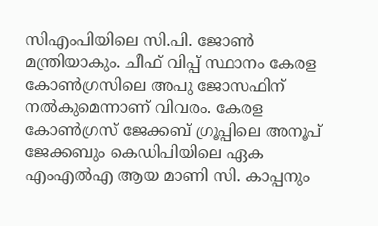സിഎംപിയിലെ സി.പി. ജോൺ മന്ത്രിയാകും. ചീഫ് വിപ്പ് സ്ഥാനം കേരള കോൺഗ്രസിലെ അപു ജോസഫിന് നൽകുമെന്നാണ് വിവരം. കേരള കോൺഗ്രസ് ജേക്കബ് ഗ്രൂപ്പിലെ അനൂപ് ജേക്കബും കെഡിപിയിലെ ഏക എംഎൽഎ ആയ മാണി സി. കാപ്പനും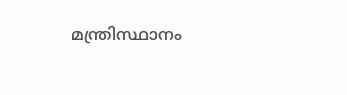മന്ത്രിസ്ഥാനം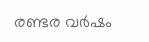രണ്ടര വർഷം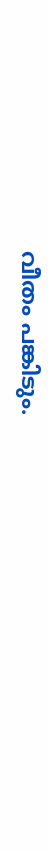വീതം പങ്കിടും.